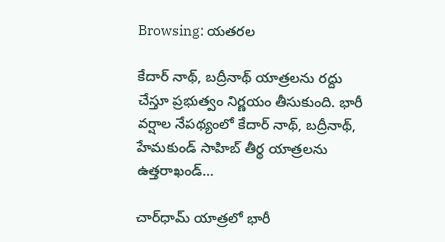Browsing: యతరల

కేదార్ నాథ్, బద్రీనాథ్ యాత్రలను రద్దు చేస్తూ ప్రభుత్వం నిర్ణయం తీసుకుంది. భారీ వర్షాల నేపథ్యంలో కేదార్ నాథ్, బద్రీనాథ్, హేమకుండ్ సాహిబ్ తీర్థ యాత్రలను ఉత్తరాఖండ్…

చార్‌ధామ్ యాత్రలో భారీ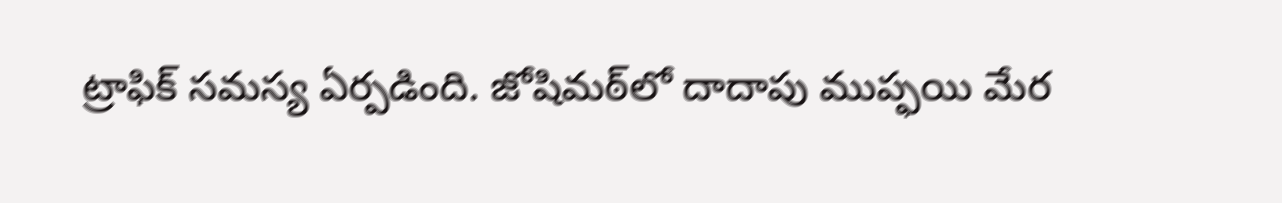ట్రాఫిక్ సమస్య ఏర్పడింది. జోషిమఠ్‌లో దాదాపు ముప్ఫయి మేర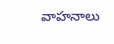వాహనాలు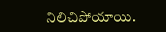నిలిచిపోయాయి.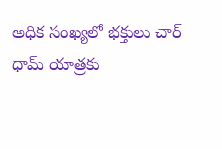అధిక సంఖ్యలో భక్తులు చార్ ధామ్ యాత్రకు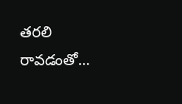తరలి రావడంతో…